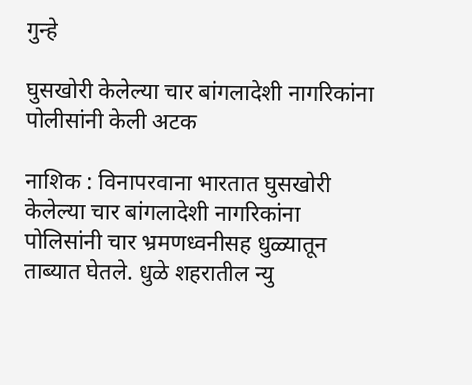गुन्हे

घुसखोरी केलेल्या चार बांगलादेशी नागरिकांना पोलीसांनी केली अटक

नाशिक : विनापरवाना भारतात घुसखोरी केलेल्या चार बांगलादेशी नागरिकांना पोलिसांनी चार भ्रमणध्वनीसह धुळ्यातून ताब्यात घेतले. धुळे शहरातील न्यु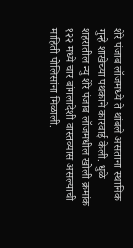शेरे पंजाब लॉजमध्ये ते थांबले असताना स्थानिक गुन्हे शाखेच्या पथकाने कारवाई केली. धुळे शहरातील न्यु शेरे पंजाब लॉजमधील खोली क्रमांक १२२ मध्ये चार बांगलादेशी वास्तव्यास असल्याची माहिती पोलिसांना मिळाली.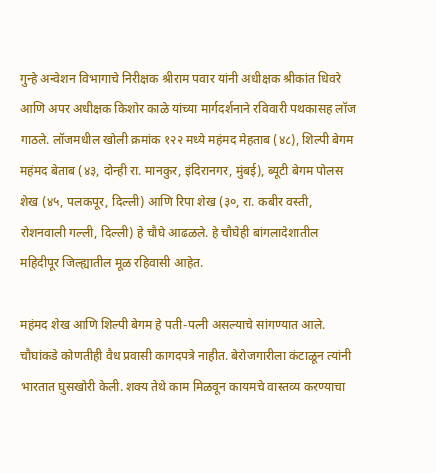गुन्हे अन्वेशन विभागाचे निरीक्षक श्रीराम पवार यांनी अधीक्षक श्रीकांत धिवरे आणि अपर अधीक्षक किशोर काळे यांच्या मार्गदर्शनाने रविवारी पथकासह लॉज गाठले. लॉजमधील खोली क्रमांक १२२ मध्ये महंमद मेहताब (४८), शिल्पी बेगम महंमद बेताब (४३, दोन्ही रा. मानकुर, इंदिरानगर, मुंबई), ब्यूटी बेगम पोलस शेख (४५, पलकपूर, दिल्ली) आणि रिपा शेख (३०, रा. कबीर वस्ती, रोशनवाली गल्ली, दिल्ली) हे चौघे आढळले. हे चौघेही बांगलादेशातील महिदीपूर जिल्ह्यातील मूळ रहिवासी आहेत.

महंमद शेख आणि शिल्पी बेगम हे पती-पत्नी असल्याचे सांगण्यात आले. चौघांकडे कोणतीही वैध प्रवासी कागदपत्रे नाहीत. बेरोजगारीला कंटाळून त्यांनी भारतात घुसखोरी केली. शक्य तेथे काम मिळवून कायमचे वास्तव्य करण्याचा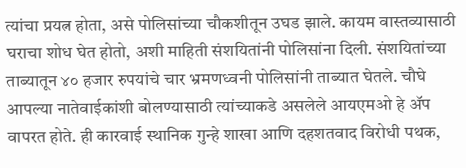त्यांचा प्रयत्न होता, असे पोलिसांच्या चौकशीतून उघड झाले. कायम वास्तव्यासाठी घराचा शोध घेत होतो, अशी माहिती संशयितांनी पोलिसांना दिली. संशयितांच्या ताब्यातून ४० हजार रुपयांचे चार भ्रमणध्वनी पोलिसांनी ताब्यात घेतले. चौघे आपल्या नातेवाईकांशी बोलण्यासाठी त्यांच्याकडे असलेले आयएमओ हे ॲप वापरत होते. ही कारवाई स्थानिक गुन्हे शाखा आणि दहशतवाद विरोधी पथक,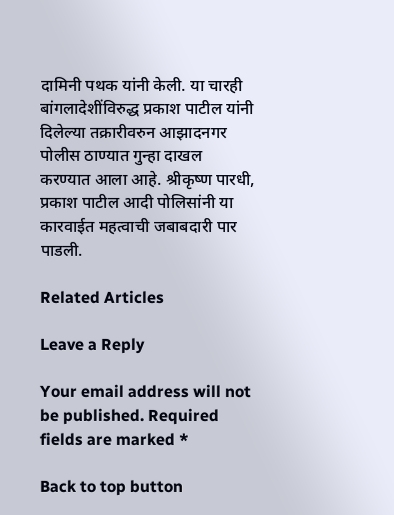दामिनी पथक यांनी केली. या चारही बांगलादेशींविरुद्ध प्रकाश पाटील यांनी दिलेल्या तक्रारीवरुन आझादनगर पोलीस ठाण्यात गुन्हा दाखल करण्यात आला आहे. श्रीकृष्ण पारधी, प्रकाश पाटील आदी पोलिसांनी या कारवाईत महत्वाची जबाबदारी पार पाडली.

Related Articles

Leave a Reply

Your email address will not be published. Required fields are marked *

Back to top button